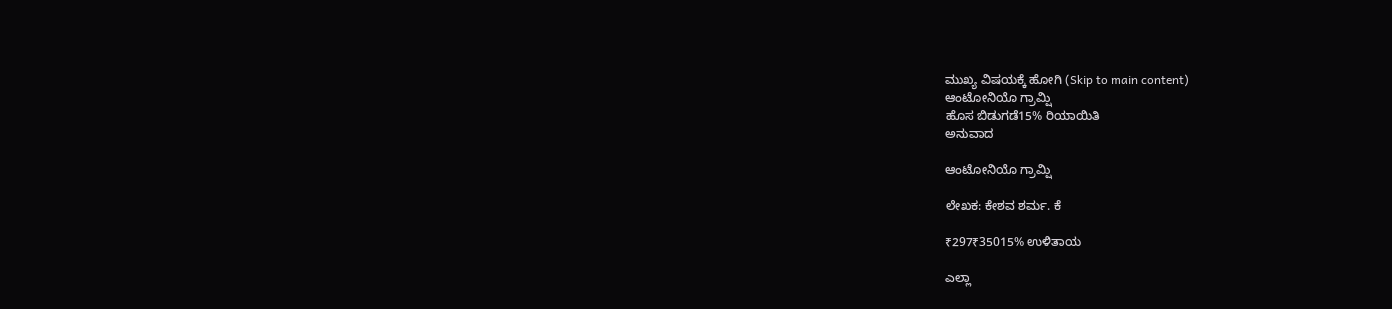ಮುಖ್ಯ ವಿಷಯಕ್ಕೆ ಹೋಗಿ (Skip to main content)
ಆಂಟೋನಿಯೊ ಗ್ರಾಮ್ಷಿ
ಹೊಸ ಬಿಡುಗಡೆ15% ರಿಯಾಯಿತಿ
ಅನುವಾದ

ಆಂಟೋನಿಯೊ ಗ್ರಾಮ್ಷಿ

ಲೇಖಕ: ಕೇಶವ ಶರ್ಮ. ಕೆ

₹297₹35015% ಉಳಿತಾಯ

ಎಲ್ಲಾ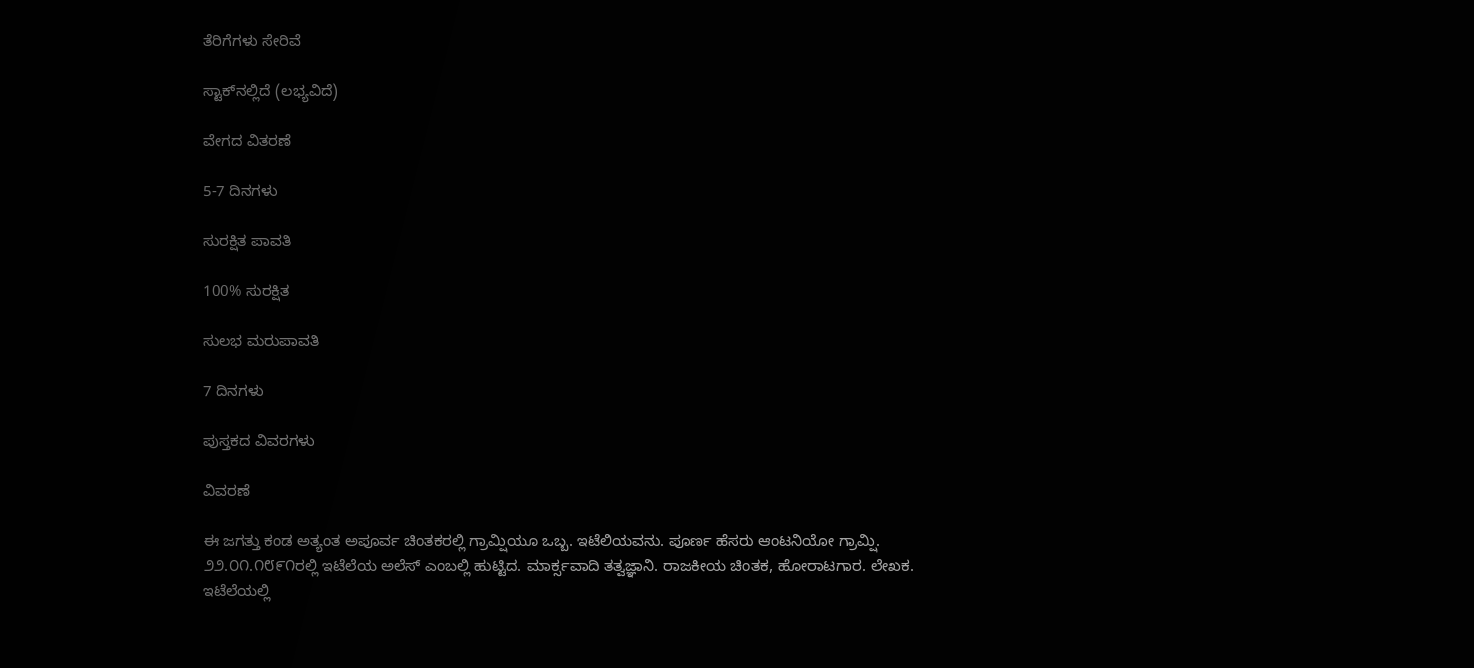ತೆರಿಗೆಗಳು ಸೇರಿವೆ

ಸ್ಟಾಕ್‌ನಲ್ಲಿದೆ (ಲಭ್ಯವಿದೆ)

ವೇಗದ ವಿತರಣೆ

5-7 ದಿನಗಳು

ಸುರಕ್ಷಿತ ಪಾವತಿ

100% ಸುರಕ್ಷಿತ

ಸುಲಭ ಮರುಪಾವತಿ

7 ದಿನಗಳು

ಪುಸ್ತಕದ ವಿವರಗಳು

ವಿವರಣೆ

ಈ ಜಗತ್ತು ಕಂಡ ಅತ್ಯಂತ ಅಪೂರ್ವ ಚಿಂತಕರಲ್ಲಿ ಗ್ರಾಮ್ಷಿಯೂ ಒಬ್ಬ. ಇಟೆಲಿಯವನು. ಪೂರ್ಣ ಹೆಸರು ಆಂಟನಿಯೋ ಗ್ರಾಮ್ಷಿ. ೨೨.೦೧.೧೮೯೧ರಲ್ಲಿ ಇಟೆಲೆಯ ಅಲೆಸ್ ಎಂಬಲ್ಲಿ ಹುಟ್ಟಿದ. ಮಾರ್ಕ್ಸವಾದಿ ತತ್ವಜ್ಞಾನಿ. ರಾಜಕೀಯ ಚಿಂತಕ, ಹೋರಾಟಗಾರ. ಲೇಖಕ. ಇಟೆಲೆಯಲ್ಲಿ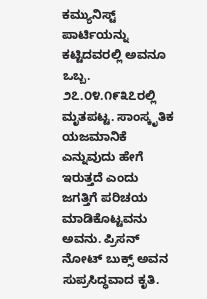ಕಮ್ಯುನಿಸ್ಟ್ ಪಾರ್ಟಿಯನ್ನು ಕಟ್ಟಿದವರಲ್ಲಿ ಅವನೂ ಒಬ್ಬ. ೨೭.೦೪.೧೯೩೭ರಲ್ಲಿ ಮೃತಪಟ್ಟ. ಸಾಂಸ್ಕೃತಿಕ ಯಜಮಾನಿಕೆ ಎನ್ನುವುದು ಹೇಗೆ ಇರುತ್ತದೆ ಎಂದು ಜಗತ್ತಿಗೆ ಪರಿಚಯ ಮಾಡಿಕೊಟ್ಟವನು ಅವನು. ಪ್ರಿಸನ್ ನೋಟ್ ಬುಕ್ಸ್ ಅವನ ಸುಪ್ರಸಿದ್ಧವಾದ ಕೃತಿ.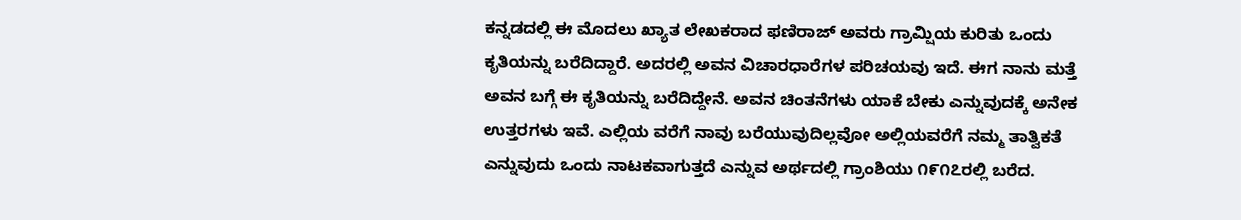ಕನ್ನಡದಲ್ಲಿ ಈ ಮೊದಲು ಖ್ಯಾತ ಲೇಖಕರಾದ ಫಣಿರಾಜ್ ಅವರು ಗ್ರಾಮ್ಷಿಯ ಕುರಿತು ಒಂದು ಕೃತಿಯನ್ನು ಬರೆದಿದ್ದಾರೆ. ಅದರಲ್ಲಿ ಅವನ ವಿಚಾರಧಾರೆಗಳ ಪರಿಚಯವು ಇದೆ. ಈಗ ನಾನು ಮತ್ತೆ ಅವನ ಬಗ್ಗೆ ಈ ಕೃತಿಯನ್ನು ಬರೆದಿದ್ದೇನೆ. ಅವನ ಚಿಂತನೆಗಳು ಯಾಕೆ ಬೇಕು ಎನ್ನುವುದಕ್ಕೆ ಅನೇಕ ಉತ್ತರಗಳು ಇವೆ. ಎಲ್ಲಿಯ ವರೆಗೆ ನಾವು ಬರೆಯುವುದಿಲ್ಲವೋ ಅಲ್ಲಿಯವರೆಗೆ ನಮ್ಮ ತಾತ್ವಿಕತೆ ಎನ್ನುವುದು ಒಂದು ನಾಟಕವಾಗುತ್ತದೆ ಎನ್ನುವ ಅರ್ಥದಲ್ಲಿ ಗ್ರಾಂಶಿಯು ೧೯೧೭ರಲ್ಲಿ ಬರೆದ.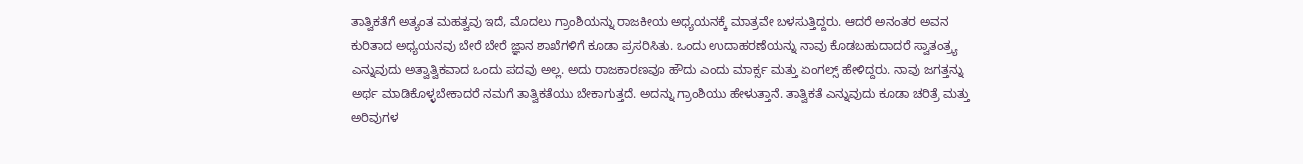ತಾತ್ವಿಕತೆಗೆ ಅತ್ಯಂತ ಮಹತ್ವವು ಇದೆ, ಮೊದಲು ಗ್ರಾಂಶಿಯನ್ನು ರಾಜಕೀಯ ಅಧ್ಯಯನಕ್ಕೆ ಮಾತ್ರವೇ ಬಳಸುತ್ತಿದ್ದರು. ಆದರೆ ಅನಂತರ ಅವನ ಕುರಿತಾದ ಅಧ್ಯಯನವು ಬೇರೆ ಬೇರೆ ಜ್ಞಾನ ಶಾಖೆಗಳಿಗೆ ಕೂಡಾ ಪ್ರಸರಿಸಿತು. ಒಂದು ಉದಾಹರಣೆಯನ್ನು ನಾವು ಕೊಡಬಹುದಾದರೆ ಸ್ವಾತಂತ್ರ್ಯ ಎನ್ನುವುದು ಅತ್ವಾತ್ವಿಕವಾದ ಒಂದು ಪದವು ಅಲ್ಲ. ಅದು ರಾಜಕಾರಣವೂ ಹೌದು ಎಂದು ಮಾರ್ಕ್ಸ ಮತ್ತು ಏಂಗಲ್ಸ್ ಹೇಳಿದ್ದರು. ನಾವು ಜಗತ್ತನ್ನು ಅರ್ಥ ಮಾಡಿಕೊಳ್ಳಬೇಕಾದರೆ ನಮಗೆ ತಾತ್ವಿಕತೆಯು ಬೇಕಾಗುತ್ತದೆ. ಅದನ್ನು ಗ್ರಾಂಶಿಯು ಹೇಳುತ್ತಾನೆ. ತಾತ್ವಿಕತೆ ಎನ್ನುವುದು ಕೂಡಾ ಚರಿತ್ರೆ ಮತ್ತು ಅರಿವುಗಳ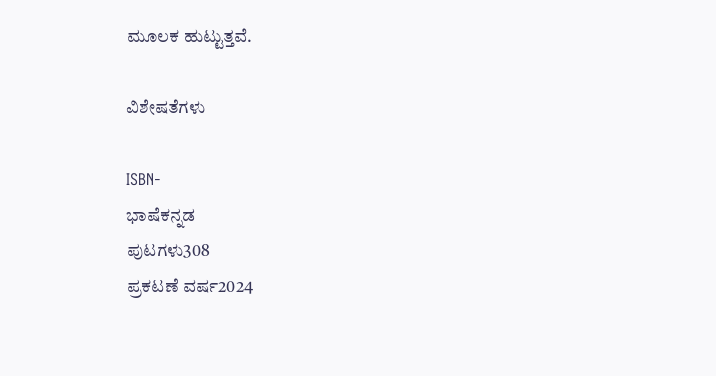ಮೂಲಕ ಹುಟ್ಟುತ್ತವೆ.

ವಿಶೇಷತೆಗಳು

ISBN-
ಭಾಷೆಕನ್ನಡ
ಪುಟಗಳು308
ಪ್ರಕಟಣೆ ವರ್ಷ2024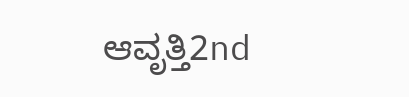ಆವೃತ್ತಿ2nd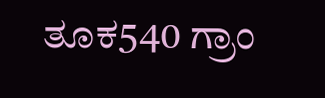ತೂಕ540 ಗ್ರಾಂ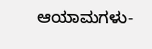ಆಯಾಮಗಳು-